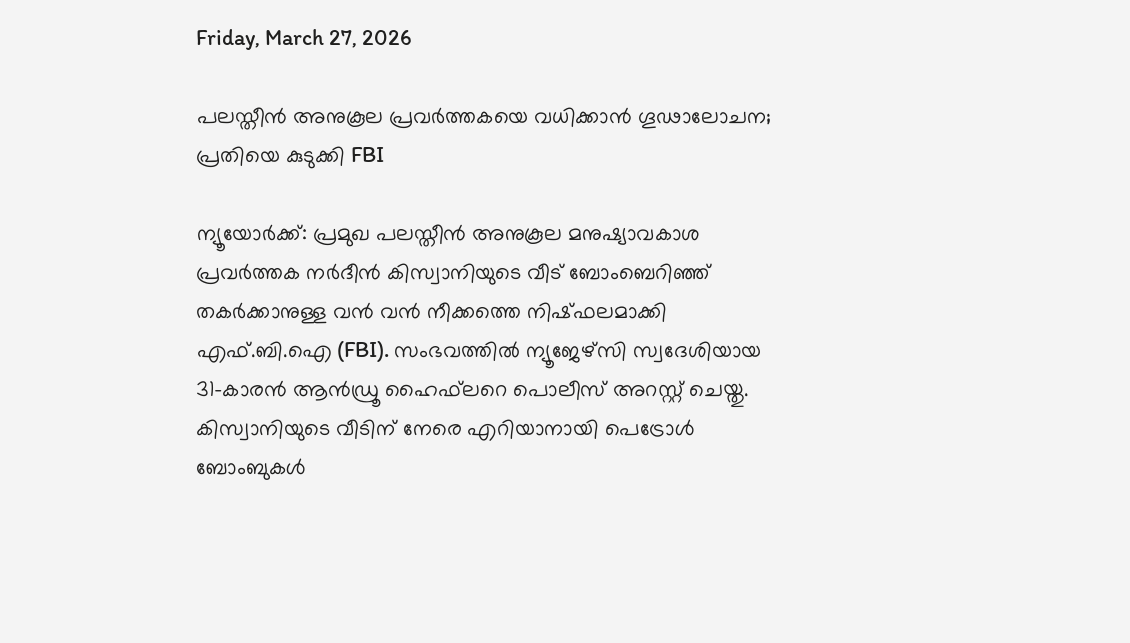Friday, March 27, 2026

പലസ്തീൻ അനുകൂല പ്രവർത്തകയെ വധിക്കാൻ ഗൂഢാലോചന; പ്രതിയെ കുടുക്കി FBI

ന്യൂയോർക്ക്: പ്രമുഖ പലസ്തീൻ അനുകൂല മനുഷ്യാവകാശ പ്രവർത്തക നർദീൻ കിസ്വാനിയുടെ വീട് ബോംബെറിഞ്ഞ് തകർക്കാനുള്ള വൻ വൻ നീക്കത്തെ നിഷ്ഫലമാക്കി എഫ്.ബി.ഐ (FBI). സംഭവത്തിൽ ന്യൂജേഴ്‌സി സ്വദേശിയായ 31-കാരൻ ആൻഡ്രൂ ഹൈഫ്‌ലറെ പൊലീസ് അറസ്റ്റ് ചെയ്തു. കിസ്വാനിയുടെ വീടിന് നേരെ എറിയാനായി പെട്രോൾ ബോംബുകൾ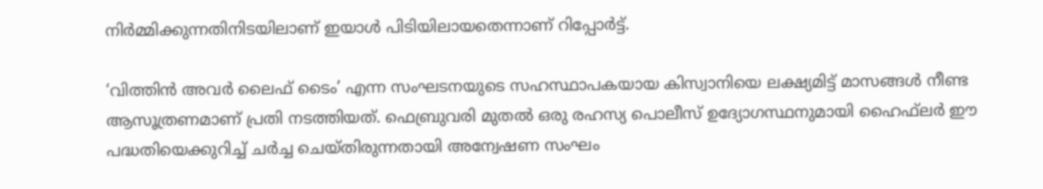നിർമ്മിക്കുന്നതിനിടയിലാണ് ഇയാൾ പിടിയിലായതെന്നാണ് റിപ്പോർട്ട്.

‘വിത്തിൻ അവർ ലൈഫ് ടൈം’ എന്ന സംഘടനയുടെ സഹസ്ഥാപകയായ കിസ്വാനിയെ ലക്ഷ്യമിട്ട് മാസങ്ങൾ നീണ്ട ആസൂത്രണമാണ് പ്രതി നടത്തിയത്. ഫെബ്രുവരി മുതൽ ഒരു രഹസ്യ പൊലീസ് ഉദ്യോഗസ്ഥനുമായി ഹൈഫ്‌ലർ ഈ പദ്ധതിയെക്കുറിച്ച് ചർച്ച ചെയ്തിരുന്നതായി അന്വേഷണ സംഘം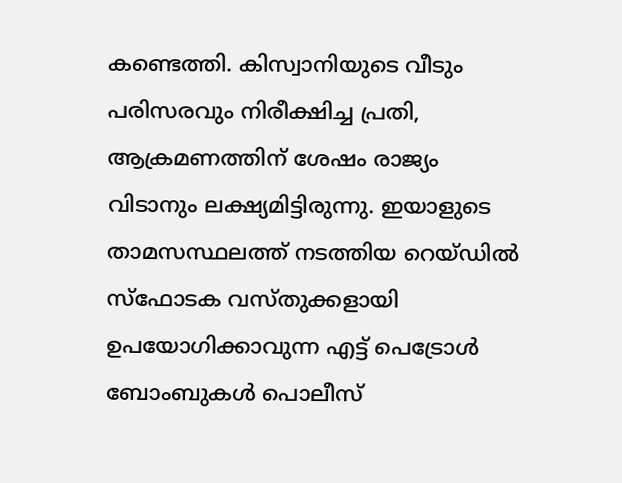കണ്ടെത്തി. കിസ്വാനിയുടെ വീടും പരിസരവും നിരീക്ഷിച്ച പ്രതി, ആക്രമണത്തിന് ശേഷം രാജ്യം വിടാനും ലക്ഷ്യമിട്ടിരുന്നു. ഇയാളുടെ താമസസ്ഥലത്ത് നടത്തിയ റെയ്ഡിൽ സ്ഫോടക വസ്തുക്കളായി ഉപയോഗിക്കാവുന്ന എട്ട് പെട്രോൾ ബോംബുകൾ പൊലീസ്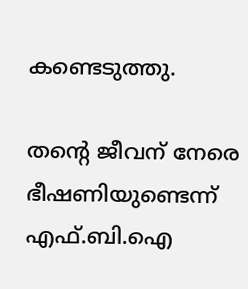കണ്ടെടുത്തു.

തന്റെ ജീവന് നേരെ ഭീഷണിയുണ്ടെന്ന് എഫ്.ബി.ഐ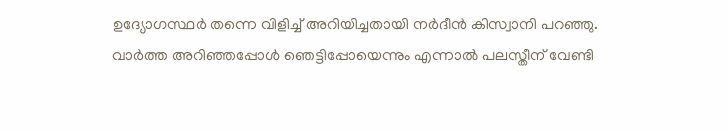ഉദ്യോഗസ്ഥർ തന്നെ വിളിച്ച് അറിയിച്ചതായി നർദീൻ കിസ്വാനി പറഞ്ഞു. വാർത്ത അറിഞ്ഞപ്പോൾ ഞെട്ടിപ്പോയെന്നും എന്നാൽ പലസ്തീന് വേണ്ടി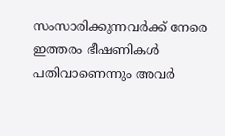സംസാരിക്കുന്നവർക്ക് നേരെ ഇത്തരം ഭീഷണികൾ പതിവാണെന്നും അവർ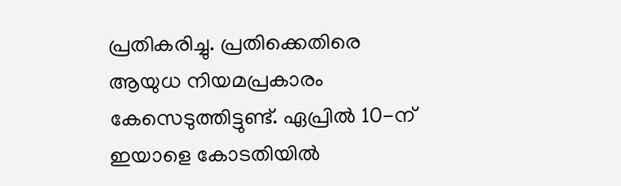പ്രതികരിച്ചു. പ്രതിക്കെതിരെ ആയുധ നിയമപ്രകാരം കേസെടുത്തിട്ടുണ്ട്. ഏപ്രിൽ 10-ന് ഇയാളെ കോടതിയിൽ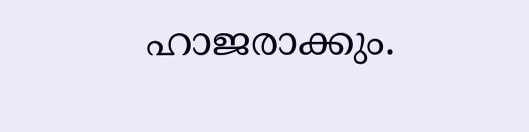ഹാജരാക്കും.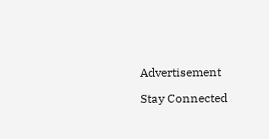Advertisement

Stay Connected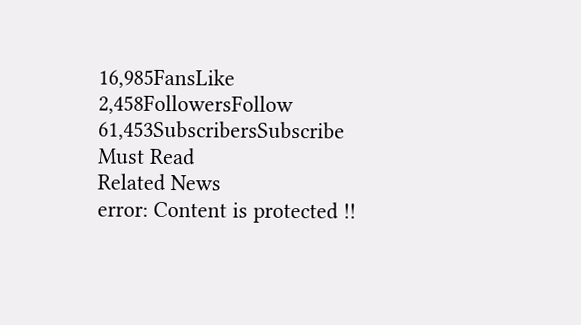16,985FansLike
2,458FollowersFollow
61,453SubscribersSubscribe
Must Read
Related News
error: Content is protected !!